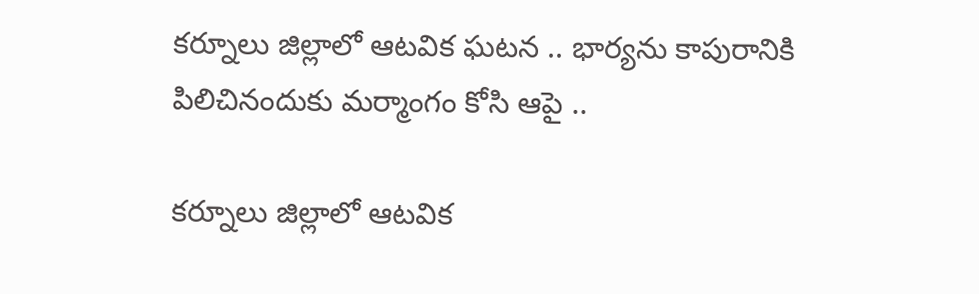కర్నూలు జిల్లాలో ఆటవిక ఘటన .. భార్యను కాపురానికి పిలిచినందుకు మర్మాంగం కోసి ఆపై ..

కర్నూలు జిల్లాలో ఆటవిక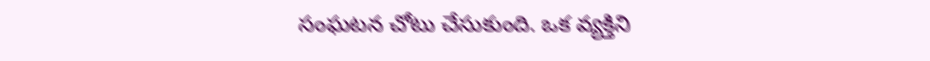సంఘటన చోటు చేసుకుంది. ఒక వ్యక్తిని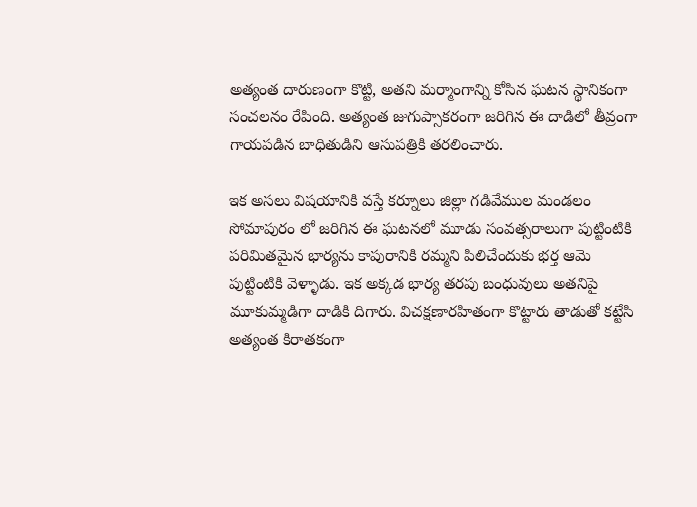అత్యంత దారుణంగా కొట్టి, అతని మర్మాంగాన్ని కోసిన ఘటన స్థానికంగా సంచలనం రేపింది. అత్యంత జుగుప్సాకరంగా జరిగిన ఈ దాడిలో తీవ్రంగా గాయపడిన బాధితుడిని ఆసుపత్రికి తరలించారు.

ఇక అసలు విషయానికి వస్తే కర్నూలు జిల్లా గడివేముల మండలం సోమాపురం లో జరిగిన ఈ ఘటనలో మూడు సంవత్సరాలుగా పుట్టింటికి పరిమితమైన భార్యను కాపురానికి రమ్మని పిలిచేందుకు భర్త ఆమె పుట్టింటికి వెళ్ళాడు. ఇక అక్కడ భార్య తరపు బంధువులు అతనిపై మూకుమ్మడిగా దాడికి దిగారు. విచక్షణారహితంగా కొట్టారు తాడుతో కట్టేసి అత్యంత కిరాతకంగా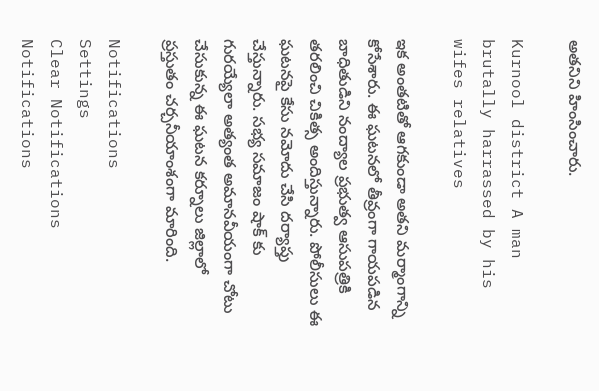అతనిని హింసించారు.

Kurnool district A man brutally harrassed by his wifes relatives

ఇక అంతటితో ఆగకుండా అతని మర్మాంగాన్ని కోసేశారు. ఈ ఘటనలో తీవ్రంగా గాయపడిన బాధితుడిని నంద్యాల ప్రభుత్వ ఆసుపత్రికి తరలించి చికిత్స అందిస్తున్నారు. పోలీసులు ఈ ఘటనపై కేసు నమోదు చేసి దర్యాప్తు చేస్తున్నారు. సభ్య సమాజం షాక్ కు గురయ్యేలా అత్యంత అమానవీయంగా చోటు చేసుకున్న ఈ ఘటన కర్నూలు జిల్లాలో ప్రస్తుతం చర్చనీయాంశంగా మారింది.

Notifications
Settings
Clear Notifications
Notifications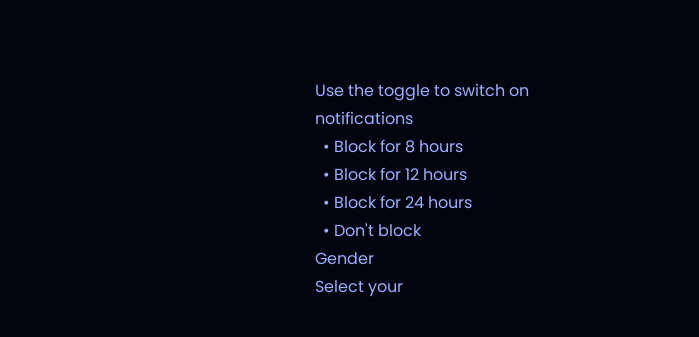Use the toggle to switch on notifications
  • Block for 8 hours
  • Block for 12 hours
  • Block for 24 hours
  • Don't block
Gender
Select your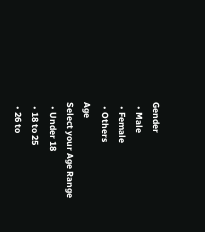Gender
  • Male
  • Female
  • Others
Age
Select your Age Range
  • Under 18
  • 18 to 25
  • 26 to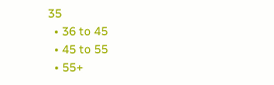35
  • 36 to 45
  • 45 to 55
  • 55+